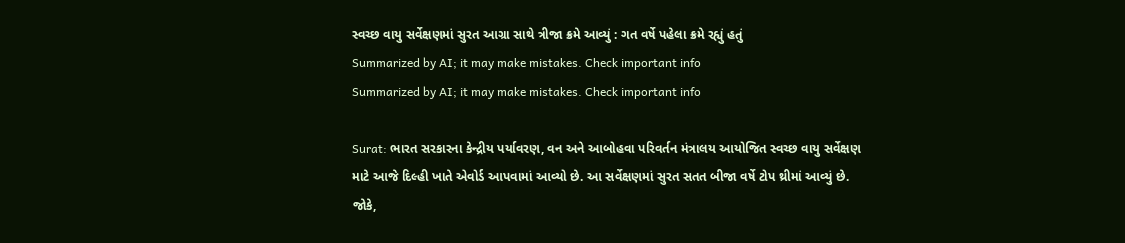સ્વચ્છ વાયુ સર્વેક્ષણમાં સુરત આગ્રા સાથે ત્રીજા ક્રમે આવ્યું : ગત વર્ષે પહેલા ક્રમે રહ્યું હતું
Summarized by AI; it may make mistakes. Check important info
Summarized by AI; it may make mistakes. Check important info

Surat: ભારત સરકારના કેન્દ્રીય પર્યાવરણ, વન અને આબોહવા પરિવર્તન મંત્રાલય આયોજિત સ્વચ્છ વાયુ સર્વેક્ષણ માટે આજે દિલ્હી ખાતે એવોર્ડ આપવામાં આવ્યો છે. આ સર્વેક્ષણમાં સુરત સતત બીજા વર્ષે ટોપ થ્રીમાં આવ્યું છે. જોકે,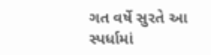ગત વર્ષે સુરતે આ સ્પર્ધામાં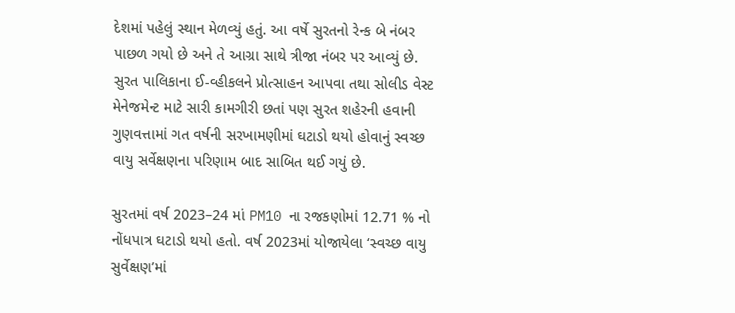દેશમાં પહેલું સ્થાન મેળવ્યું હતું. આ વર્ષે સુરતનો રેન્ક બે નંબર પાછળ ગયો છે અને તે આગ્રા સાથે ત્રીજા નંબર પર આવ્યું છે.
સુરત પાલિકાના ઈ-વ્હીકલને પ્રોત્સાહન આપવા તથા સોલીડ વેસ્ટ મેનેજમેન્ટ માટે સારી કામગીરી છતાં પણ સુરત શહેરની હવાની ગુણવત્તામાં ગત વર્ષની સરખામણીમાં ઘટાડો થયો હોવાનું સ્વચ્છ વાયુ સર્વેક્ષણના પરિણામ બાદ સાબિત થઈ ગયું છે.

સુરતમાં વર્ષ 2023–24 માં PM10 ના રજકણોમાં 12.71 % નો નોંધપાત્ર ઘટાડો થયો હતો. વર્ષ 2023માં યોજાયેલા ‘સ્વચ્છ વાયુ સુર્વેક્ષણ’માં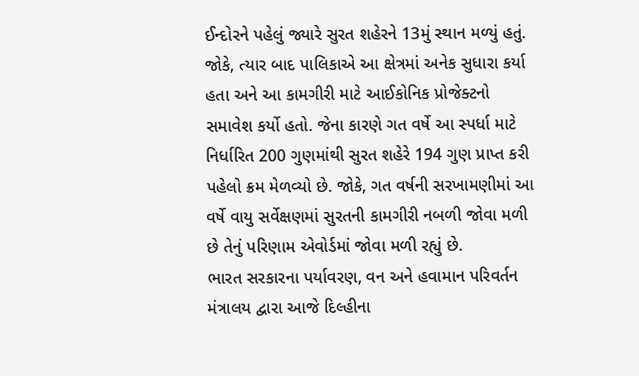ઈન્દોરને પહેલું જ્યારે સુરત શહેરને 13મું સ્થાન મળ્યું હતું. જોકે, ત્યાર બાદ પાલિકાએ આ ક્ષેત્રમાં અનેક સુધારા કર્યા હતા અને આ કામગીરી માટે આઈકોનિક પ્રોજેક્ટનો સમાવેશ કર્યો હતો. જેના કારણે ગત વર્ષે આ સ્પર્ધા માટે નિર્ધારિત 200 ગુણમાંથી સુરત શહેરે 194 ગુણ પ્રાપ્ત કરી પહેલો ક્રમ મેળવ્યો છે. જોકે, ગત વર્ષની સરખામણીમાં આ વર્ષે વાયુ સર્વેક્ષણમાં સુરતની કામગીરી નબળી જોવા મળી છે તેનું પરિણામ એવોર્ડમાં જોવા મળી રહ્યું છે.
ભારત સરકારના પર્યાવરણ, વન અને હવામાન પરિવર્તન મંત્રાલય દ્વારા આજે દિલ્હીના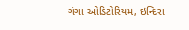ગંગા ઓડિટોરિયમ, ઇન્દિરા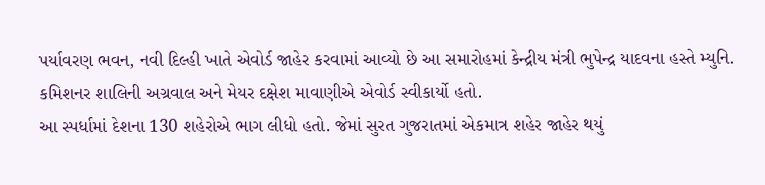પર્યાવરણ ભવન, નવી દિલ્હી ખાતે એવોર્ડ જાહેર કરવામાં આવ્યો છે આ સમારોહમાં કેન્દ્રીય મંત્રી ભુપેન્દ્ર યાદવના હસ્તે મ્યુનિ. કમિશનર શાલિની અગ્રવાલ અને મેયર દક્ષેશ માવાણીએ એવોર્ડ સ્વીકાર્યો હતો.
આ સ્પર્ધામાં દેશના 130 શહેરોએ ભાગ લીધો હતો. જેમાં સુરત ગુજરાતમાં એકમાત્ર શહેર જાહેર થયું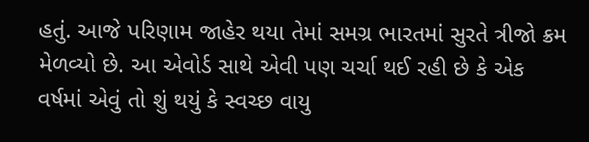હતું. આજે પરિણામ જાહેર થયા તેમાં સમગ્ર ભારતમાં સુરતે ત્રીજો ક્રમ મેળવ્યો છે. આ એવોર્ડ સાથે એવી પણ ચર્ચા થઈ રહી છે કે એક વર્ષમાં એવું તો શું થયું કે સ્વચ્છ વાયુ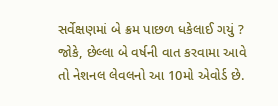સર્વેક્ષણમાં બે ક્રમ પાછળ ધકેલાઈ ગયું ? જોકે, છેલ્લા બે વર્ષની વાત કરવામા આવે તો નેશનલ લેવલનો આ 10મો એવોર્ડ છે.